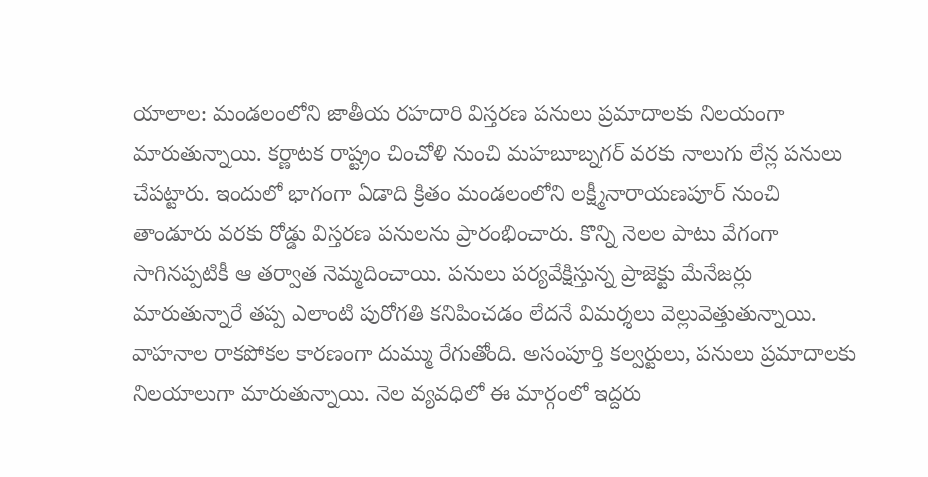యాలాల: మండలంలోని జాతీయ రహదారి విస్తరణ పనులు ప్రమాదాలకు నిలయంగా మారుతున్నాయి. కర్ణాటక రాష్ట్రం చించోళి నుంచి మహబూబ్నగర్ వరకు నాలుగు లేన్ల పనులు చేపట్టారు. ఇందులో భాగంగా ఏడాది క్రితం మండలంలోని లక్ష్మీనారాయణపూర్ నుంచి తాండూరు వరకు రోడ్డు విస్తరణ పనులను ప్రారంభించారు. కొన్ని నెలల పాటు వేగంగా సాగినప్పటికీ ఆ తర్వాత నెమ్మదించాయి. పనులు పర్యవేక్షిస్తున్న ప్రాజెక్టు మేనేజర్లు మారుతున్నారే తప్ప ఎలాంటి పురోగతి కనిపించడం లేదనే విమర్శలు వెల్లువెత్తుతున్నాయి. వాహనాల రాకపోకల కారణంగా దుమ్ము రేగుతోంది. అసంపూర్తి కల్వర్టులు, పనులు ప్రమాదాలకు నిలయాలుగా మారుతున్నాయి. నెల వ్యవధిలో ఈ మార్గంలో ఇద్దరు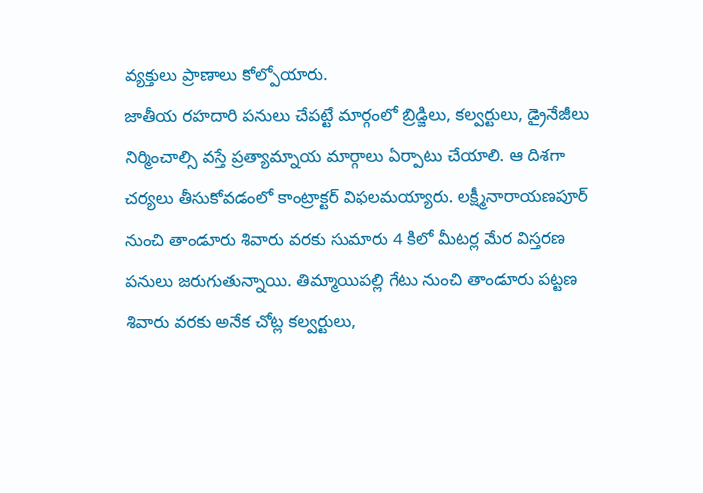వ్యక్తులు ప్రాణాలు కోల్పోయారు.
జాతీయ రహదారి పనులు చేపట్టే మార్గంలో బ్రిడ్జిలు, కల్వర్టులు, డ్రైనేజీలు నిర్మించాల్సి వస్తే ప్రత్యామ్నాయ మార్గాలు ఏర్పాటు చేయాలి. ఆ దిశగా చర్యలు తీసుకోవడంలో కాంట్రాక్టర్ విఫలమయ్యారు. లక్ష్మీనారాయణపూర్ నుంచి తాండూరు శివారు వరకు సుమారు 4 కిలో మీటర్ల మేర విస్తరణ పనులు జరుగుతున్నాయి. తిమ్మాయిపల్లి గేటు నుంచి తాండూరు పట్టణ శివారు వరకు అనేక చోట్ల కల్వర్టులు,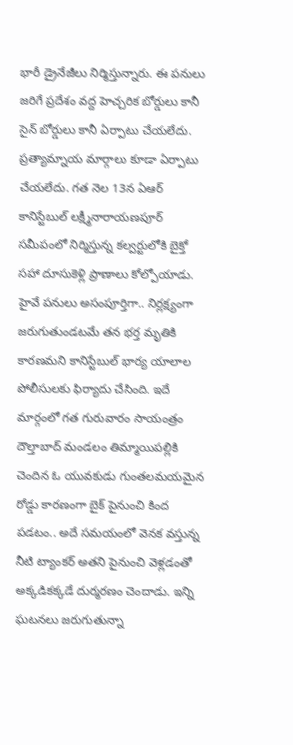భారీ డ్రైనేజీలు నిర్మిస్తున్నారు. ఈ పనులు జరిగే ప్రదేశం వద్ద హెచ్చరిక బోర్డులు కానీ సైన్ బోర్డులు కానీ ఏర్పాటు చేయలేదు. ప్రత్యామ్నాయ మార్గాలు కూడా ఏర్పాటు చేయలేదు. గత నెల 13న ఏఆర్ కానిస్టేబుల్ లక్ష్మీనారాయణపూర్ సమీపంలో నిర్మిస్తున్న కల్వర్టులోకి బైక్తో సహా దూసుకెళ్లి ప్రాణాలు కోల్పోయాడు. హైవే పనులు అసంపూర్తిగా.. నిర్లక్ష్యంగా జరుగుతుండటమే తన భర్త మృతికి కారణమని కానిస్టేబుల్ భార్య యాలాల పోలీసులకు ఫిర్యాదు చేసింది. ఇదే మార్గంలో గత గురువారం సాయంత్రం దౌల్తాబాద్ మండలం తిమ్మాయిపల్లికి చెందిన ఓ యువకుడు గుంతలమయమైన రోడ్డు కారణంగా బైక్ పైనుంచి కింద పడటం.. అదే సమయంలో వెనక వస్తున్న నీటి ట్యాంకర్ అతని పైనుంచి వెళ్లడంతో అక్కడికక్కడే దుర్మరణం చెందాడు. ఇన్ని ఘటనలు జరుగుతున్నా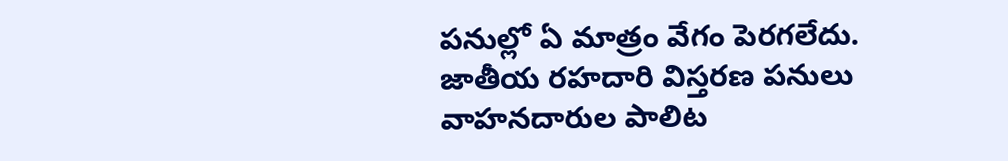పనుల్లో ఏ మాత్రం వేగం పెరగలేదు.
జాతీయ రహదారి విస్తరణ పనులు వాహనదారుల పాలిట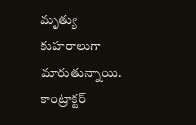మృత్యు కుహరాలుగా మారుతున్నాయి. కాంట్రాక్టర్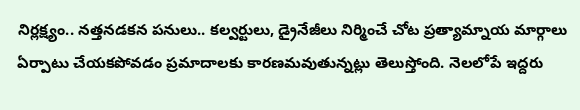నిర్లక్ష్యం.. నత్తనడకన పనులు.. కల్వర్టులు, డ్రైనేజీలు నిర్మించే చోట ప్రత్యామ్నాయ మార్గాలు ఏర్పాటు చేయకపోవడం ప్రమాదాలకు కారణమవుతున్నట్లు తెలుస్తోంది. నెలలోపే ఇద్దరు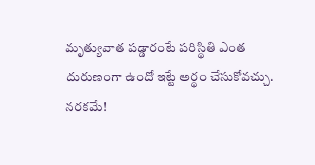మృత్యువాత పడ్డారంటే పరిస్థితి ఎంత దురుణంగా ఉందో ఇట్టే అర్థం చేసుకోవచ్చు.
నరకమే!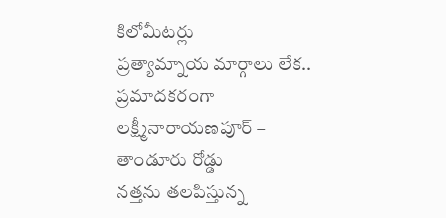కిలోమీటర్లు
ప్రత్యామ్నాయ మార్గాలు లేక..
ప్రమాదకరంగా లక్ష్మీనారాయణపూర్ – తాండూరు రోడ్డు
నత్తను తలపిస్తున్న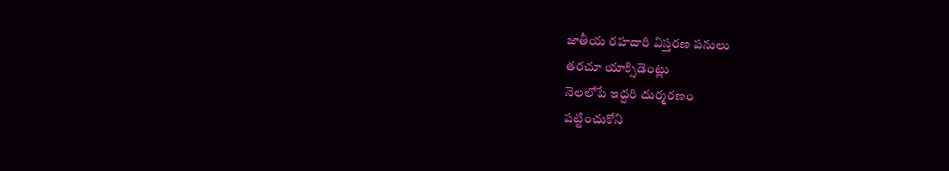జాతీయ రహదారి విస్తరణ పనులు
తరచూ యాక్సిడెంట్లు
నెలలోపే ఇద్దరి దుర్మరణం
పట్టించుకోని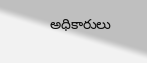అధికారులు